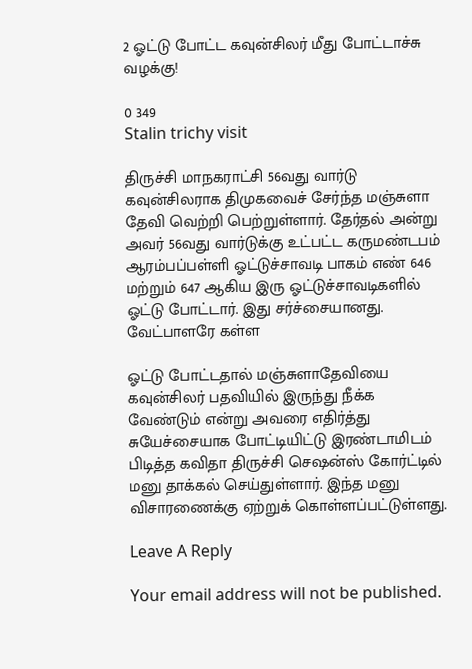2 ஓட்டு போட்ட கவுன்சிலர் மீது போட்டாச்சு வழக்கு!

0 349
Stalin trichy visit

திருச்சி மாநகராட்சி 56வது வார்டு கவுன்சிலராக திமுகவைச் சேர்ந்த மஞ்சுளா தேவி வெற்றி பெற்றுள்ளார். தேர்தல் அன்று அவர் 56வது வார்டுக்கு உட்பட்ட கருமண்டபம் ஆரம்பப்பள்ளி ஓட்டுச்சாவடி பாகம் எண் 646 மற்றும் 647 ஆகிய இரு ஓட்டுச்சாவடிகளில் ஓட்டு போட்டார். இது சர்ச்சையானது. வேட்பாளரே கள்ள

ஓட்டு போட்டதால் மஞ்சுளாதேவியை கவுன்சிலர் பதவியில் இருந்து நீக்க வேண்டும் என்று அவரை எதிர்த்து சுயேச்சையாக போட்டியிட்டு இரண்டாமிடம் பிடித்த கவிதா திருச்சி செஷன்ஸ் கோர்ட்டில் மனு தாக்கல் செய்துள்ளார். இந்த மனு விசாரணைக்கு ஏற்றுக் கொள்ளப்பட்டுள்ளது.

Leave A Reply

Your email address will not be published.